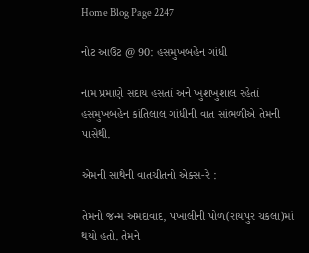Home Blog Page 2247

નોટ આઉટ @ 90: હસમુખબહેન ગાંધી

નામ પ્રમાણે સદાય હસતાં અને ખુશખુશાલ રહેતાં હસમુખબહેન કાંતિલાલ ગાંધીની વાત સાંભળીએ તેમની પાસેથી.

એમની સાથેની વાતચીતનો એક્સ-રે :

તેમનો જન્મ અમદાવાદ, પખાલીની પોળ(રાયપુર ચકલા)માં થયો હતો. તેમને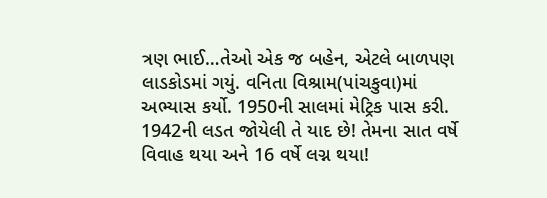ત્રણ ભાઈ…તેઓ એક જ બહેન, એટલે બાળપણ લાડકોડમાં ગયું. વનિતા વિશ્રામ(પાંચકુવા)માં અભ્યાસ કર્યો. 1950ની સાલમાં મેટ્રિક પાસ કરી. 1942ની લડત જોયેલી તે યાદ છે! તેમના સાત વર્ષે વિવાહ થયા અને 16 વર્ષે લગ્ન થયા!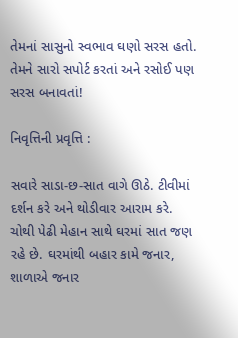તેમનાં સાસુનો સ્વભાવ ઘણો સરસ હતો. તેમને સારો સપોર્ટ કરતાં અને રસોઈ પણ સરસ બનાવતાં!

નિવૃત્તિની પ્રવૃત્તિ :

સવારે સાડા-છ-સાત વાગે ઊઠે. ટીવીમાં દર્શન કરે અને થોડીવાર આરામ કરે. ચોથી પેઢી મેહાન સાથે ઘરમાં સાત જણ રહે છે. ઘરમાંથી બહાર કામે જનાર, શાળાએ જનાર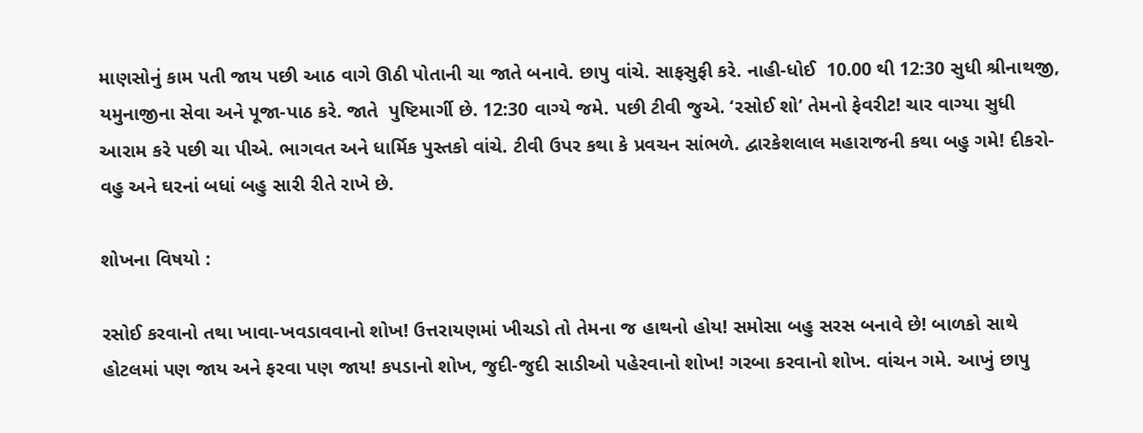માણસોનું કામ પતી જાય પછી આઠ વાગે ઊઠી પોતાની ચા જાતે બનાવે. છાપુ વાંચે. સાફસુફી કરે. નાહી-ધોઈ  10.00 થી 12:30 સુધી શ્રીનાથજી, યમુનાજીના સેવા અને પૂજા-પાઠ કરે. જાતે  પુષ્ટિમાર્ગી છે. 12:30 વાગ્યે જમે. પછી ટીવી જુએ. ‘રસોઈ શો’ તેમનો ફેવરીટ! ચાર વાગ્યા સુધી આરામ કરે પછી ચા પીએ. ભાગવત અને ધાર્મિક પુસ્તકો વાંચે. ટીવી ઉપર કથા કે પ્રવચન સાંભળે. દ્વારકેશલાલ મહારાજની કથા બહુ ગમે! દીકરો-વહુ અને ઘરનાં બધાં બહુ સારી રીતે રાખે છે.

શોખના વિષયો :

રસોઈ કરવાનો તથા ખાવા-ખવડાવવાનો શોખ! ઉત્તરાયણમાં ખીચડો તો તેમના જ હાથનો હોય! સમોસા બહુ સરસ બનાવે છે! બાળકો સાથે હોટલમાં પણ જાય અને ફરવા પણ જાય! કપડાનો શોખ, જુદી-જુદી સાડીઓ પહેરવાનો શોખ! ગરબા કરવાનો શોખ. વાંચન ગમે. આખું છાપુ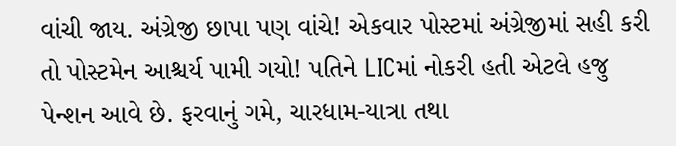વાંચી જાય. અંગ્રેજી છાપા પણ વાંચે! એકવાર પોસ્ટમાં અંગ્રેજીમાં સહી કરી તો પોસ્ટમેન આશ્ચર્ય પામી ગયો! પતિને LICમાં નોકરી હતી એટલે હજુ પેન્શન આવે છે. ફરવાનું ગમે, ચારધામ-યાત્રા તથા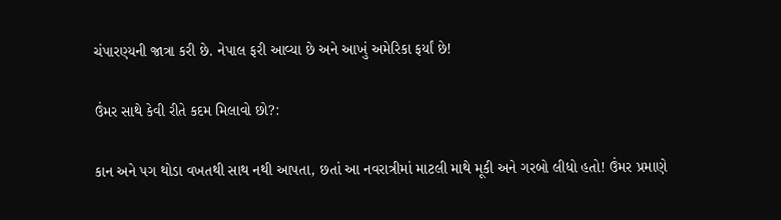ચંપારણ્યની જાત્રા કરી છે. નેપાલ ફરી આવ્યા છે અને આખું અમેરિકા ફર્યાં છે!

ઉંમર સાથે કેવી રીતે કદમ મિલાવો છો?:

કાન અને પગ થોડા વખતથી સાથ નથી આપતા, છતાં આ નવરાત્રીમાં માટલી માથે મૂકી અને ગરબો લીધો હતો! ઉંમર પ્રમાણે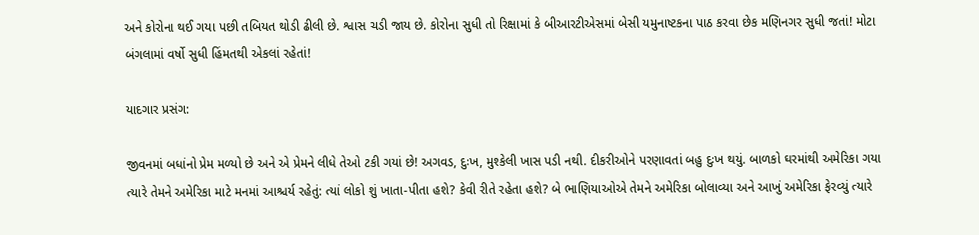અને કોરોના થઈ ગયા પછી તબિયત થોડી ઢીલી છે. શ્વાસ ચડી જાય છે. કોરોના સુધી તો રિક્ષામાં કે બીઆરટીએસમાં બેસી યમુનાષ્ટકના પાઠ કરવા છેક મણિનગર સુધી જતાં! મોટા બંગલામાં વર્ષો સુધી હિંમતથી એકલાં રહેતાં!

યાદગાર પ્રસંગ:

જીવનમાં બધાંનો પ્રેમ મળ્યો છે અને એ પ્રેમને લીધે તેઓ ટકી ગયાં છે! અગવડ, દુઃખ, મુશ્કેલી ખાસ પડી નથી. દીકરીઓને પરણાવતાં બહુ દુઃખ થયું. બાળકો ઘરમાંથી અમેરિકા ગયા ત્યારે તેમને અમેરિકા માટે મનમાં આશ્ચર્ય રહેતું: ત્યાં લોકો શું ખાતા-પીતા હશે? કેવી રીતે રહેતા હશે? બે ભાણિયાઓએ તેમને અમેરિકા બોલાવ્યા અને આખું અમેરિકા ફેરવ્યું ત્યારે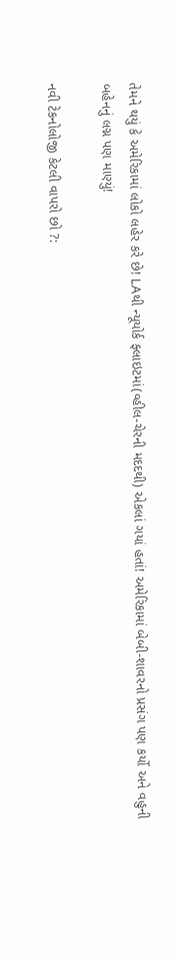તેમને થયું કે અમેરિકામાં લોકો લહેર કરે છે! LAથી ન્યૂયોર્ક ફ્લાઇટમાં(વ્હીલ-ચેરની મદદથી) એકલાં ગયાં હતાં! અમેરિકામાં બેબી-શાવરનો પ્રસંગ પણ કર્યો અને વહુની બહેનનું લગ્ન પણ માણ્યું!

નવી ટેકનોલોજી કેટલી વાપરો છો ?: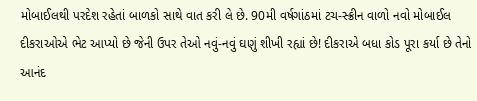મોબાઈલથી પરદેશ રહેતાં બાળકો સાથે વાત કરી લે છે. 90મી વર્ષગાંઠમાં ટચ-સ્ક્રીન વાળો નવો મોબાઈલ દીકરાઓએ ભેટ આપ્યો છે જેની ઉપર તેઓ નવું-નવું ઘણું શીખી રહ્યાં છે! દીકરાએ બધા કોડ પૂરા કર્યા છે તેનો આનંદ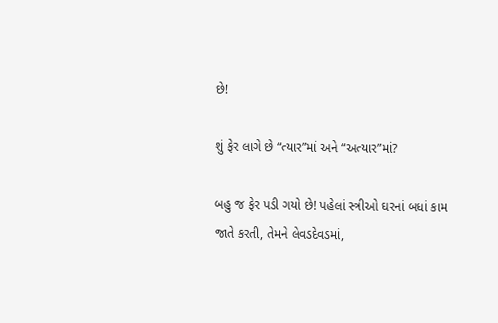છે!

શું ફેર લાગે છે “ત્યાર”માં અને “અત્યાર”માં?

બહુ જ ફેર પડી ગયો છે! પહેલાં સ્ત્રીઓ ઘરનાં બધાં કામ જાતે કરતી, તેમને લેવડદેવડમાં,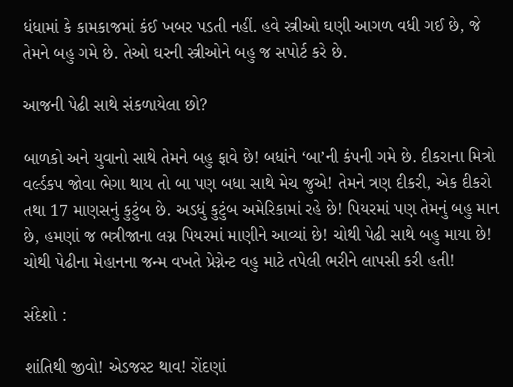ધંધામાં કે કામકાજમાં કંઈ ખબર પડતી નહીં. હવે સ્ત્રીઓ ઘણી આગળ વધી ગઈ છે, જે તેમને બહુ ગમે છે. તેઓ ઘરની સ્ત્રીઓને બહુ જ સપોર્ટ કરે છે.

આજની પેઢી સાથે સંકળાયેલા છો?

બાળકો અને યુવાનો સાથે તેમને બહુ ફાવે છે! બધાંને ‘બા’ની કંપની ગમે છે. દીકરાના મિત્રો વર્લ્ડકપ જોવા ભેગા થાય તો બા પણ બધા સાથે મેચ જુએ! તેમને ત્રણ દીકરી, એક દીકરો તથા 17 માણસનું કુટુંબ છે. અડધું કુટુંબ અમેરિકામાં રહે છે! પિયરમાં પણ તેમનું બહુ માન છે, હમણાં જ ભત્રીજાના લગ્ન પિયરમાં માણીને આવ્યાં છે! ચોથી પેઢી સાથે બહુ માયા છે! ચોથી પેઢીના મેહાનના જન્મ વખતે પ્રેગ્નેન્ટ વહુ માટે તપેલી ભરીને લાપસી કરી હતી!

સંદેશો :

શાંતિથી જીવો! એડજસ્ટ થાવ! રોંદણાં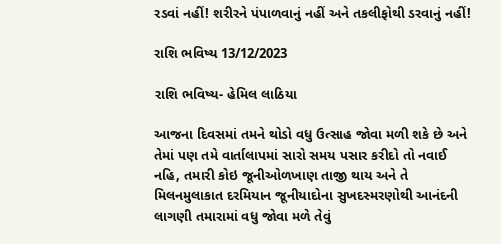રડવાં નહીં! શરીરને પંપાળવાનું નહીં અને તકલીફોથી ડરવાનું નહીં!

રાશિ ભવિષ્ય 13/12/2023

રાશિ ભવિષ્ય- હેમિલ લાઠિયા

આજના દિવસમાં તમને થોડો વધુ ઉત્સાહ જોવા મળી શકે છે અને તેમાં પણ તમે વાર્તાલાપમાં સારો સમય પસાર કરીદો તો નવાઈ નહિ, તમારી કોઇ જૂનીઓળખાણ તાજી થાય અને તે મિલનમુલાકાત દરમિયાન જૂનીયાદોના સુખદસ્મરણોથી આનંદની લાગણી તમારામાં વધુ જોવા મળે તેવું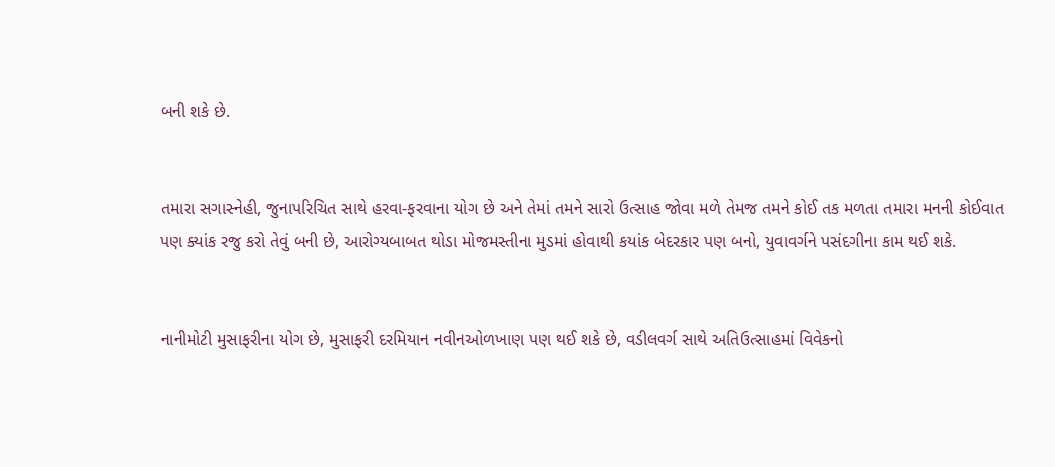બની શકે છે.


તમારા સગાસ્નેહી, જુનાપરિચિત સાથે હરવા-ફરવાના યોગ છે અને તેમાં તમને સારો ઉત્સાહ જોવા મળે તેમજ તમને કોઈ તક મળતા તમારા મનની કોઈવાત પણ ક્યાંક રજુ કરો તેવું બની છે, આરોગ્યબાબત થોડા મોજમસ્તીના મુડમાં હોવાથી કયાંક બેદરકાર પણ બનો, યુવાવર્ગને પસંદગીના કામ થઈ શકે.


નાનીમોટી મુસાફરીના યોગ છે, મુસાફરી દરમિયાન નવીનઓળખાણ પણ થઈ શકે છે, વડીલવર્ગ સાથે અતિઉત્સાહમાં વિવેકનો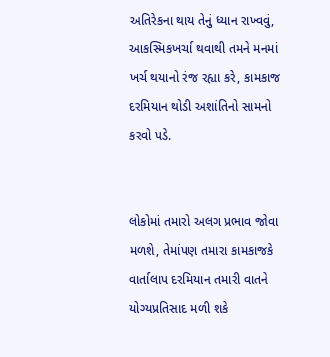અતિરેકના થાય તેનું ધ્યાન રાખ્વવું, આકસ્મિકખર્ચા થવાથી તમને મનમાં ખર્ચ થયાનો રંજ રહ્યા કરે, કામકાજ દરમિયાન થોડી અશાંતિનો સામનો કરવો પડે.


લોકોમાં તમારો અલગ પ્રભાવ જોવા મળશે, તેમાંપણ તમારા કામકાજકે વાર્તાલાપ દરમિયાન તમારી વાતને યોગ્યપ્રતિસાદ મળી શકે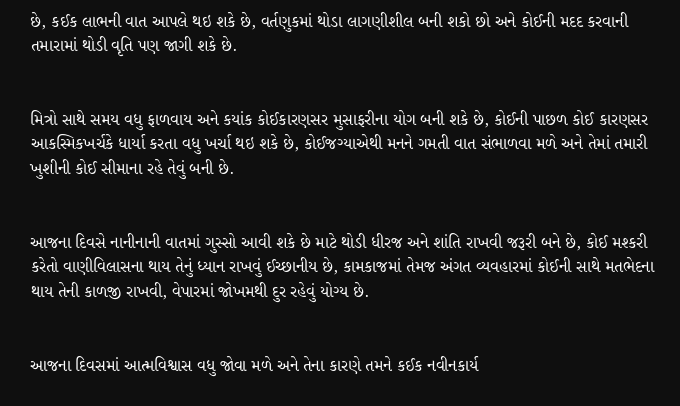છે, કઈક લાભની વાત આપલે થઇ શકે છે, વર્તણુકમાં થોડા લાગણીશીલ બની શકો છો અને કોઈની મદદ કરવાની તમારામાં થોડી વૃતિ પણ જાગી શકે છે.


મિત્રો સાથે સમય વધુ ફાળવાય અને કયાંક કોઈકારણસર મુસાફરીના યોગ બની શકે છે, કોઈની પાછળ કોઈ કારણસર  આકસ્મિકખર્ચકે ધાર્યા કરતા વધુ ખર્ચા થઇ શકે છે, કોઈજગ્યાએથી મનને ગમતી વાત સંભાળવા મળે અને તેમાં તમારી ખુશીની કોઈ સીમાના રહે તેવું બની છે.


આજના દિવસે નાનીનાની વાતમાં ગુસ્સો આવી શકે છે માટે થોડી ધીરજ અને શાંતિ રાખવી જરૂરી બને છે, કોઈ મશ્કરી કરેતો વાણીવિલાસના થાય તેનું ધ્યાન રાખવું ઈચ્છાનીય છે, કામકાજમાં તેમજ અંગત વ્યવહારમાં કોઈની સાથે મતભેદના થાય તેની કાળજી રાખવી, વેપારમાં જોખમથી દુર રહેવું યોગ્ય છે.


આજના દિવસમાં આત્મવિશ્વાસ વધુ જોવા મળે અને તેના કારણે તમને કઈક નવીનકાર્ય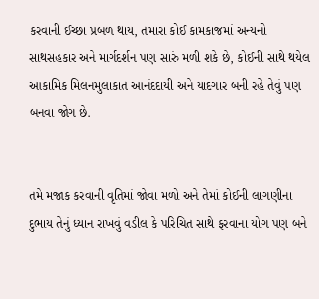કરવાની ઈચ્છા પ્રબળ થાય, તમારા કોઈ કામકાજમાં અન્યનો સાથસહકાર અને માર્ગદર્શન પણ સારું મળી શકે છે, કોઈની સાથે થયેલ આકામિક મિલનમુલાકાત આનંદદાયી અને યાદગાર બની રહે તેવું પણ બનવા જોગ છે.


તમે મજાક કરવાની વૃતિમાં જોવા મળો અને તેમાં કોઈની લાગણીના દુભાય તેનું ધ્યાન રાખવું વડીલ કે પરિચિત સાથે ફરવાના યોગ પણ બને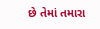છે તેમાં તમારા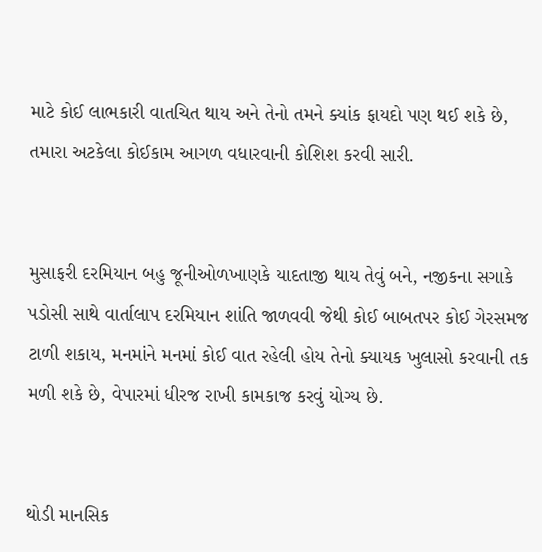માટે કોઈ લાભકારી વાતચિત થાય અને તેનો તમને ક્યાંક ફાયદો પણ થઈ શકે છે, તમારા અટકેલા કોઈકામ આગળ વધારવાની કોશિશ કરવી સારી.


મુસાફરી દરમિયાન બહુ જૂનીઓળખાણકે યાદતાજી થાય તેવું બને, નજીકના સગાકે પડોસી સાથે વાર્તાલાપ દરમિયાન શાંતિ જાળવવી જેથી કોઈ બાબતપર કોઈ ગેરસમજ ટાળી શકાય, મનમાંને મનમાં કોઈ વાત રહેલી હોય તેનો ક્યાયક ખુલાસો કરવાની તક મળી શકે છે, વેપારમાં ધીરજ રાખી કામકાજ કરવું યોગ્ય છે.


થોડી માનસિક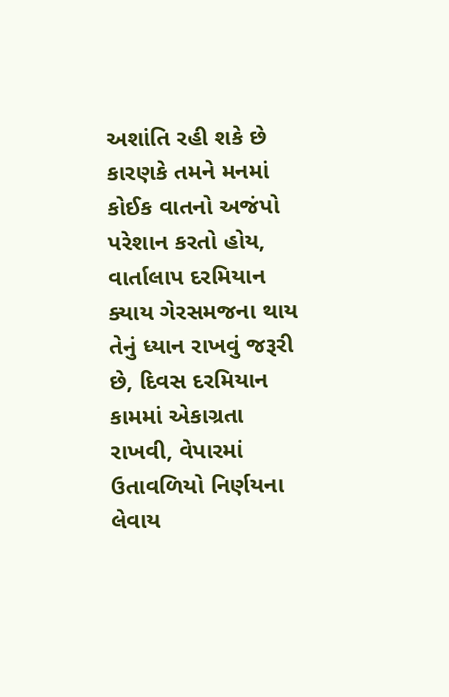અશાંતિ રહી શકે છે કારણકે તમને મનમાં કોઈક વાતનો અજંપો પરેશાન કરતો હોય, વાર્તાલાપ દરમિયાન ક્યાય ગેરસમજના થાય તેનું ધ્યાન રાખવું જરૂરી છે, દિવસ દરમિયાન કામમાં એકાગ્રતા રાખવી, વેપારમાં ઉતાવળિયો નિર્ણયના લેવાય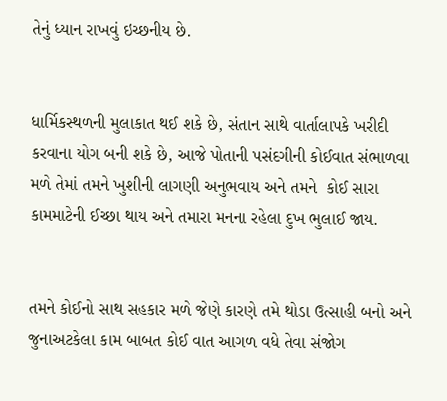તેનું ધ્યાન રાખવું ઇચ્છનીય છે.


ધાર્મિકસ્થળની મુલાકાત થઈ શકે છે, સંતાન સાથે વાર્તાલાપકે ખરીદી કરવાના યોગ બની શકે છે, આજે પોતાની પસંદગીની કોઈવાત સંભાળવા મળે તેમાં તમને ખુશીની લાગણી અનુભવાય અને તમને  કોઈ સારા કામમાટેની ઈચ્છા થાય અને તમારા મનના રહેલા દુખ ભુલાઈ જાય.


તમને કોઈનો સાથ સહકાર મળે જેણે કારણે તમે થોડા ઉત્સાહી બનો અને જુનાઅટકેલા કામ બાબત કોઈ વાત આગળ વધે તેવા સંજોગ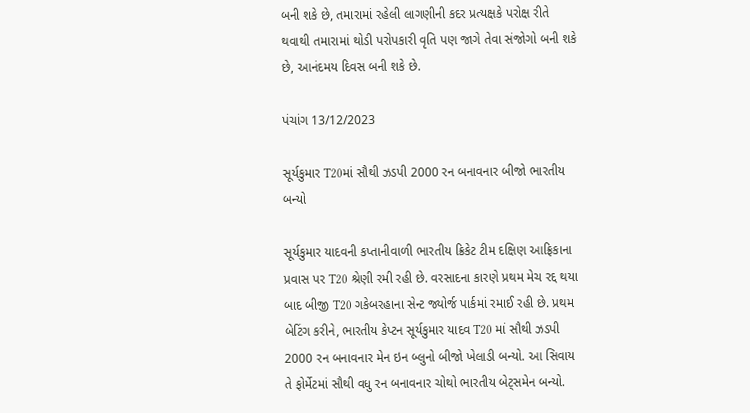બની શકે છે, તમારામાં રહેલી લાગણીની કદર પ્રત્યક્ષકે પરોક્ષ રીતે થવાથી તમારામાં થોડી પરોપકારી વૃતિ પણ જાગે તેવા સંજોગો બની શકે છે, આનંદમય દિવસ બની શકે છે.

પંચાંગ 13/12/2023

સૂર્યકુમાર T20માં સૌથી ઝડપી 2000 રન બનાવનાર બીજો ભારતીય બન્યો

સૂર્યકુમાર યાદવની કપ્તાનીવાળી ભારતીય ક્રિકેટ ટીમ દક્ષિણ આફ્રિકાના પ્રવાસ પર T20 શ્રેણી રમી રહી છે. વરસાદના કારણે પ્રથમ મેચ રદ્દ થયા બાદ બીજી T20 ગકેબરહાના સેન્ટ જ્યોર્જ પાર્કમાં રમાઈ રહી છે. પ્રથમ બેટિંગ કરીને, ભારતીય કેપ્ટન સૂર્યકુમાર યાદવ T20 માં સૌથી ઝડપી 2000 રન બનાવનાર મેન ઇન બ્લુનો બીજો ખેલાડી બન્યો. આ સિવાય તે ફોર્મેટમાં સૌથી વધુ રન બનાવનાર ચોથો ભારતીય બેટ્સમેન બન્યો.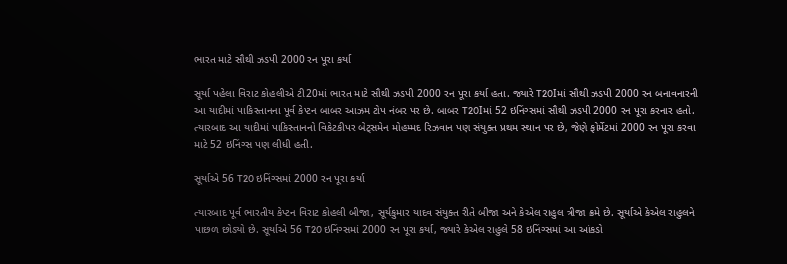ભારત માટે સૌથી ઝડપી 2000 રન પૂરા કર્યા

સૂર્યા પહેલા વિરાટ કોહલીએ ટી20માં ભારત માટે સૌથી ઝડપી 2000 રન પૂરા કર્યા હતા. જ્યારે T20Iમાં સૌથી ઝડપી 2000 રન બનાવનારની આ યાદીમાં પાકિસ્તાનના પૂર્વ કેપ્ટન બાબર આઝમ ટોપ નંબર પર છે. બાબર T20Iમાં 52 ઇનિંગ્સમાં સૌથી ઝડપી 2000 રન પૂરા કરનાર હતો. ત્યારબાદ આ યાદીમાં પાકિસ્તાનનો વિકેટકીપર બેટ્સમેન મોહમ્મદ રિઝવાન પણ સંયુક્ત પ્રથમ સ્થાન પર છે, જેણે ફોર્મેટમાં 2000 રન પૂરા કરવા માટે 52 ઇનિંગ્સ પણ લીધી હતી.

સૂર્યાએ 56 T20 ઇનિંગ્સમાં 2000 રન પૂરા કર્યા

ત્યારબાદ પૂર્વ ભારતીય કેપ્ટન વિરાટ કોહલી બીજા, સૂર્યકુમાર યાદવ સંયુક્ત રીતે બીજા અને કેએલ રાહુલ ત્રીજા ક્રમે છે. સૂર્યાએ કેએલ રાહુલને પાછળ છોડ્યો છે. સૂર્યાએ 56 T20 ઇનિંગ્સમાં 2000 રન પૂરા કર્યા, જ્યારે કેએલ રાહુલે 58 ઇનિંગ્સમાં આ આંકડો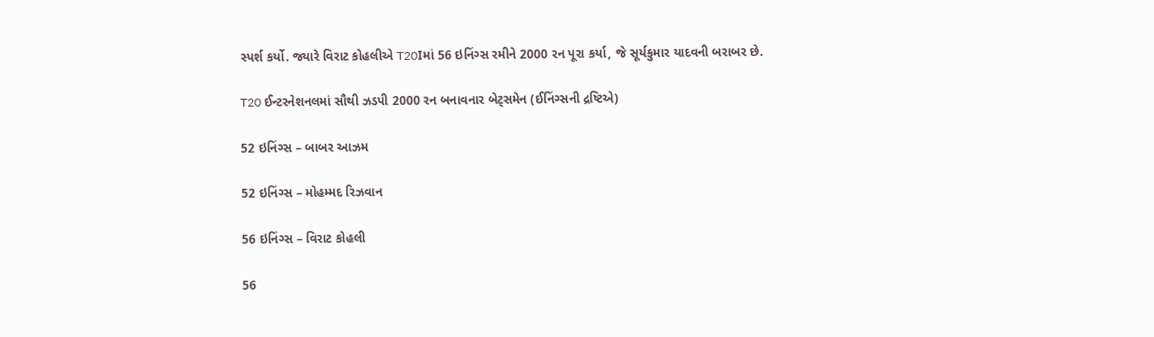સ્પર્શ કર્યો. જ્યારે વિરાટ કોહલીએ T20Iમાં 56 ઇનિંગ્સ રમીને 2000 રન પૂરા કર્યા, જે સૂર્યકુમાર યાદવની બરાબર છે.

T20 ઈન્ટરનેશનલમાં સૌથી ઝડપી 2000 રન બનાવનાર બેટ્સમેન (ઈનિંગ્સની દ્રષ્ટિએ)

52 ઇનિંગ્સ – બાબર આઝમ

52 ઇનિંગ્સ – મોહમ્મદ રિઝવાન

56 ઇનિંગ્સ – વિરાટ કોહલી

56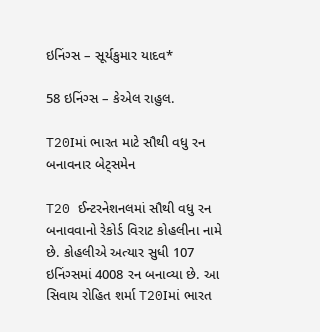ઇનિંગ્સ – સૂર્યકુમાર યાદવ*

58 ઇનિંગ્સ – કેએલ રાહુલ.

T20Iમાં ભારત માટે સૌથી વધુ રન બનાવનાર બેટ્સમેન

T20 ઈન્ટરનેશનલમાં સૌથી વધુ રન બનાવવાનો રેકોર્ડ વિરાટ કોહલીના નામે છે. કોહલીએ અત્યાર સુધી 107 ઇનિંગ્સમાં 4008 રન બનાવ્યા છે. આ સિવાય રોહિત શર્મા T20Iમાં ભારત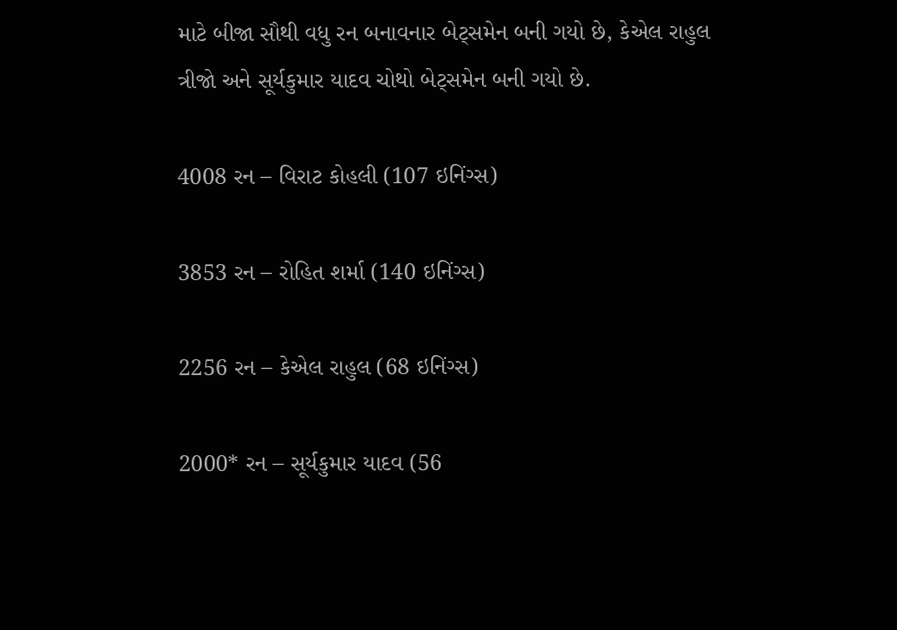માટે બીજા સૌથી વધુ રન બનાવનાર બેટ્સમેન બની ગયો છે, કેએલ રાહુલ ત્રીજો અને સૂર્યકુમાર યાદવ ચોથો બેટ્સમેન બની ગયો છે.

4008 રન – વિરાટ કોહલી (107 ઇનિંગ્સ)

3853 રન – રોહિત શર્મા (140 ઇનિંગ્સ)

2256 રન – કેએલ રાહુલ (68 ઇનિંગ્સ)

2000* રન – સૂર્યકુમાર યાદવ (56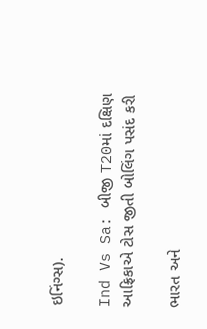ઇનિંગ્સ).

Ind Vs Sa: બીજી T20માં દક્ષિણ આફ્રિકાએ ટોસ જીતી બોલિંગ પસંદ કરી

ભારત અને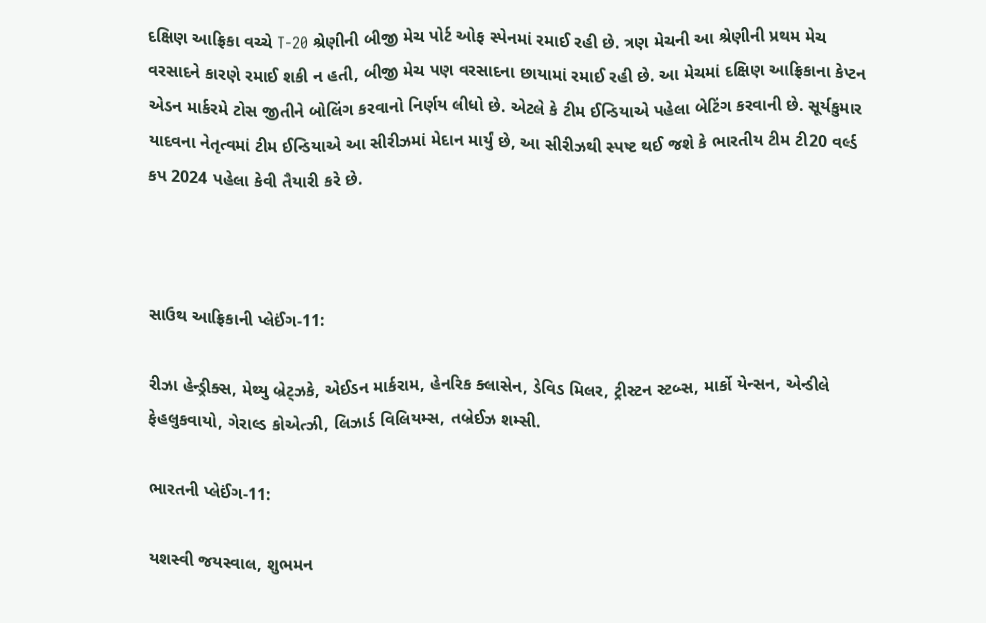દક્ષિણ આફ્રિકા વચ્ચે T-20 શ્રેણીની બીજી મેચ પોર્ટ ઓફ સ્પેનમાં રમાઈ રહી છે. ત્રણ મેચની આ શ્રેણીની પ્રથમ મેચ વરસાદને કારણે રમાઈ શકી ન હતી, બીજી મેચ પણ વરસાદના છાયામાં રમાઈ રહી છે. આ મેચમાં દક્ષિણ આફ્રિકાના કેપ્ટન એડન માર્કરમે ટોસ જીતીને બોલિંગ કરવાનો નિર્ણય લીધો છે. એટલે કે ટીમ ઈન્ડિયાએ પહેલા બેટિંગ કરવાની છે. સૂર્યકુમાર યાદવના નેતૃત્વમાં ટીમ ઈન્ડિયાએ આ સીરીઝમાં મેદાન માર્યું છે, આ સીરીઝથી સ્પષ્ટ થઈ જશે કે ભારતીય ટીમ ટી20 વર્લ્ડ કપ 2024 પહેલા કેવી તૈયારી કરે છે.



સાઉથ આફ્રિકાની પ્લેઈંગ-11:

રીઝા હેન્ડ્રીક્સ, મેથ્યુ બ્રેટ્ઝકે, એઈડન માર્કરામ, હેનરિક ક્લાસેન, ડેવિડ મિલર, ટ્રીસ્ટન સ્ટબ્સ, માર્કો યેન્સન, એન્ડીલે ફેહલુકવાયો, ગેરાલ્ડ કોએત્ઝી, લિઝાર્ડ વિલિયમ્સ, તબ્રેઈઝ શમ્સી.

ભારતની પ્લેઈંગ-11:

યશસ્વી જયસ્વાલ, શુભમન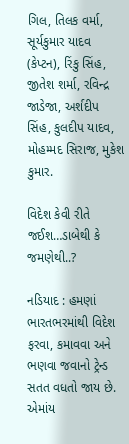ગિલ, તિલક વર્મા, સૂર્યકુમાર યાદવ (કેપ્ટન), રિંકુ સિંહ, જીતેશ શર્મા, રવિન્દ્ર જાડેજા, અર્શદીપ સિંહ, કુલદીપ યાદવ, મોહમ્મદ સિરાજ, મુકેશ કુમાર.

વિદેશ કેવી રીતે જઈશ…ડાબેથી કે જમણેથી..?

નડિયાદ : હમણાં ભારતભરમાંથી વિદેશ ફરવા, કમાવવા અને ભણવા જવાનો ટ્રેન્ડ સતત વધતો જાય છે. એમાંય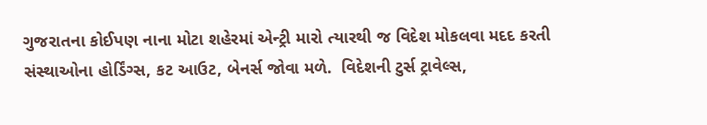ગુજરાતના કોઈપણ નાના મોટા શહેરમાં એન્ટ્રી મારો ત્યારથી જ વિદેશ મોકલવા મદદ કરતી સંસ્થાઓના હોર્ડિંગ્સ, કટ આઉટ, બેનર્સ જોવા મળે.  વિદેશની ટુર્સ ટ્રાવેલ્સ,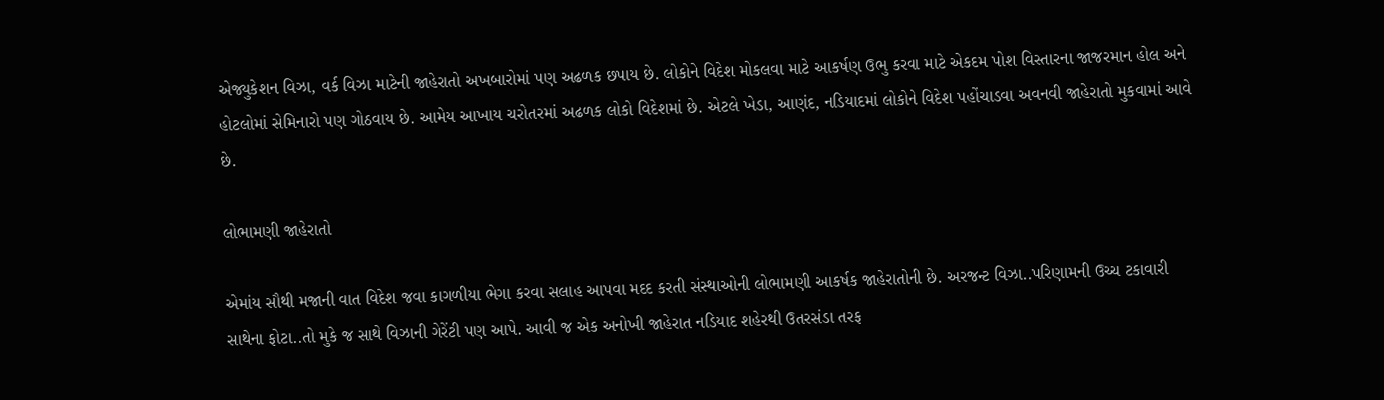એજ્યુકેશન વિઝા, વર્ક વિઝા માટેની જાહેરાતો અખબારોમાં પણ અઢળક છપાય છે. લોકોને વિદેશ મોકલવા માટે આકર્ષણ ઉભુ કરવા માટે એકદમ પોશ વિસ્તારના જાજરમાન હોલ અને હોટલોમાં સેમિનારો પણ ગોઠવાય છે. આમેય આખાય ચરોતરમાં અઢળક લોકો વિદેશમાં છે. એટલે ખેડા, આણંદ, નડિયાદમાં લોકોને વિદેશ પહોંચાડવા અવનવી જાહેરાતો મુકવામાં આવે છે.

લોભામણી જાહેરાતો

એમાંય સૌથી મજાની વાત વિદેશ જવા કાગળીયા ભેગા કરવા સલાહ આપવા મદદ કરતી સંસ્થાઓની લોભામણી આકર્ષક જાહેરાતોની છે. અરજન્ટ વિઝા..પરિણામની ઉચ્ચ ટકાવારી સાથેના ફોટા..તો મુકે જ સાથે વિઝાની ગેરેંટી પણ આપે. આવી જ એક અનોખી જાહેરાત નડિયાદ શહેરથી ઉતરસંડા તરફ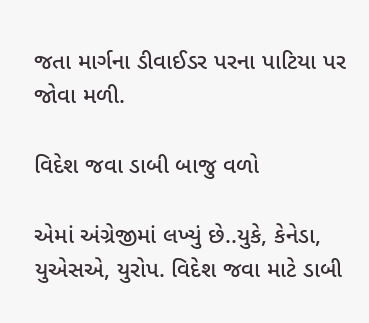જતા માર્ગના ડીવાઈડર પરના પાટિયા પર જોવા મળી.

વિદેશ જવા ડાબી બાજુ વળો

એમાં અંગ્રેજીમાં લખ્યું છે..યુકે, કેનેડા, યુએસએ, યુરોપ. વિદેશ જવા માટે ડાબી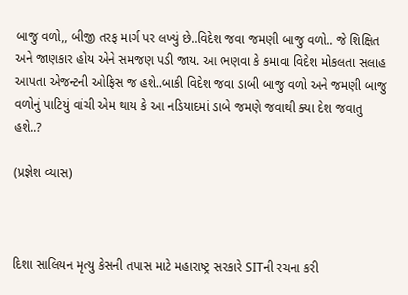બાજુ વળો,, બીજી તરફ માર્ગ પર લખ્યું છે..વિદેશ જવા જમણી બાજુ વળો.. જે શિક્ષિત અને જાણકાર હોય એને સમજણ પડી જાય. આ ભણવા કે કમાવા વિદેશ મોકલતા સલાહ આપતા એજન્ટની ઓફિસ જ હશે..બાકી વિદેશ જવા ડાબી બાજુ વળો અને જમણી બાજુ વળોનું પાટિયું વાંચી એમ થાય કે આ નડિયાદમાં ડાબે જમણે જવાથી ક્યા દેશ જવાતુ હશે..?

(પ્રજ્ઞેશ વ્યાસ)



દિશા સાલિયન મૃત્યુ કેસની તપાસ માટે મહારાષ્ટ્ર સરકારે SITની રચના કરી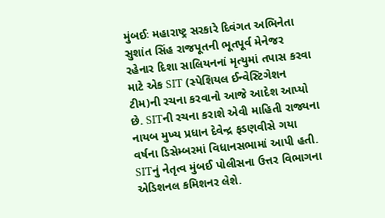મુંબઈઃ મહારાષ્ટ્ર સરકારે દિવંગત અભિનેતા સુશાંત સિંહ રાજપૂતની ભૂતપૂર્વ મેનેજર રહેનાર દિશા સાલિયનનાં મૃત્યુમાં તપાસ કરવા માટે એક SIT (સ્પેશિયલ ઈન્વેસ્ટિગેશન ટીમ)ની રચના કરવાનો આજે આદેશ આપ્યો છે. SITની રચના કરાશે એવી માહિતી રાજ્યના નાયબ મુખ્ય પ્રધાન દેવેન્દ્ર ફડણવીસે ગયા વર્ષના ડિસેમ્બરમાં વિધાનસભામાં આપી હતી. SITનું નેતૃત્વ મુંબઈ પોલીસના ઉત્તર વિભાગના એડિશનલ કમિશનર લેશે.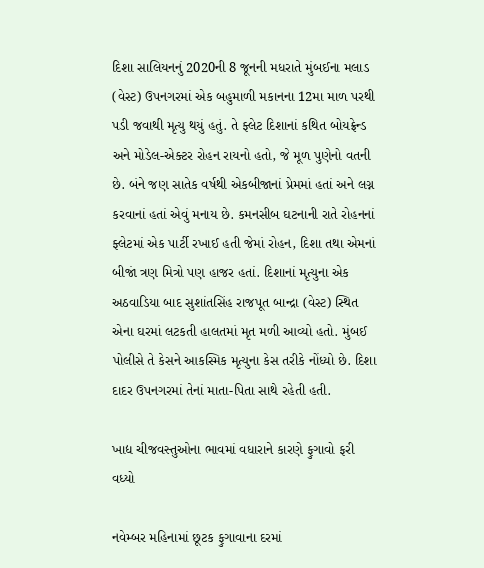દિશા સાલિયનનું 2020ની 8 જૂનની મધરાતે મુંબઈના મલાડ (વેસ્ટ) ઉપનગરમાં એક બહુમાળી મકાનના 12મા માળ પરથી પડી જવાથી મૃત્યુ થયું હતું. તે ફ્લેટ દિશાનાં કથિત બોયફ્રેન્ડ અને મોડેલ-એક્ટર રોહન રાયનો હતો, જે મૂળ પુણેનો વતની છે. બંને જણ સાતેક વર્ષથી એકબીજાનાં પ્રેમમાં હતાં અને લગ્ન કરવાનાં હતાં એવું મનાય છે. કમનસીબ ઘટનાની રાતે રોહનનાં ફ્લેટમાં એક પાર્ટી રખાઈ હતી જેમાં રોહન, દિશા તથા એમનાં બીજાં ત્રણ મિત્રો પણ હાજર હતાં. દિશાનાં મૃત્યુના એક અઠવાડિયા બાદ સુશાંતસિંહ રાજપૂત બાન્દ્રા (વેસ્ટ) સ્થિત એના ઘરમાં લટકતી હાલતમાં મૃત મળી આવ્યો હતો. મુંબઈ પોલીસે તે કેસને આકસ્મિક મૃત્યુના કેસ તરીકે નોંધ્યો છે. દિશા દાદર ઉપનગરમાં તેનાં માતા-પિતા સાથે રહેતી હતી.

ખાદ્ય ચીજવસ્તુઓના ભાવમાં વધારાને કારણે ફુગાવો ફરી વધ્યો

નવેમ્બર મહિનામાં છૂટક ફુગાવાના દરમાં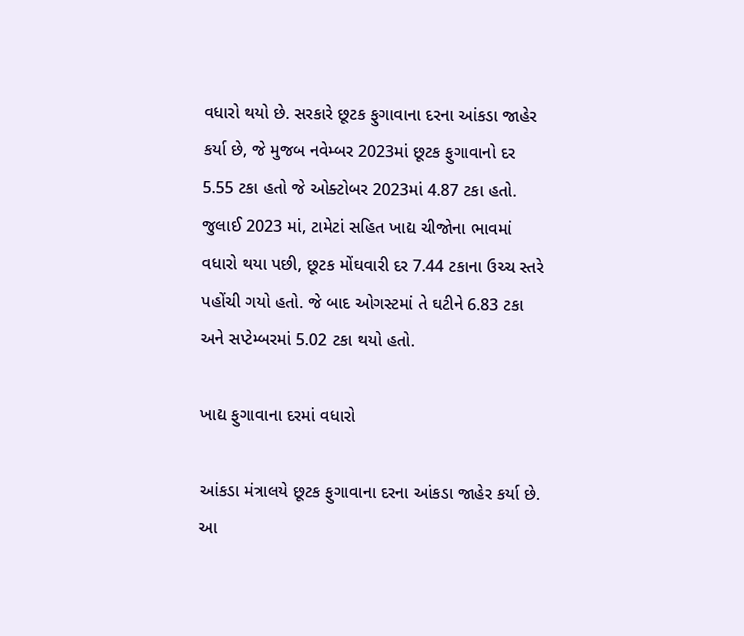વધારો થયો છે. સરકારે છૂટક ફુગાવાના દરના આંકડા જાહેર કર્યા છે, જે મુજબ નવેમ્બર 2023માં છૂટક ફુગાવાનો દર 5.55 ટકા હતો જે ઓક્ટોબર 2023માં 4.87 ટકા હતો. જુલાઈ 2023 માં, ટામેટાં સહિત ખાદ્ય ચીજોના ભાવમાં વધારો થયા પછી, છૂટક મોંઘવારી દર 7.44 ટકાના ઉચ્ચ સ્તરે પહોંચી ગયો હતો. જે બાદ ઓગસ્ટમાં તે ઘટીને 6.83 ટકા અને સપ્ટેમ્બરમાં 5.02 ટકા થયો હતો.

ખાદ્ય ફુગાવાના દરમાં વધારો

આંકડા મંત્રાલયે છૂટક ફુગાવાના દરના આંકડા જાહેર કર્યા છે. આ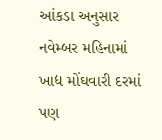આંકડા અનુસાર નવેમ્બર મહિનામાં ખાદ્ય મોંઘવારી દરમાં પણ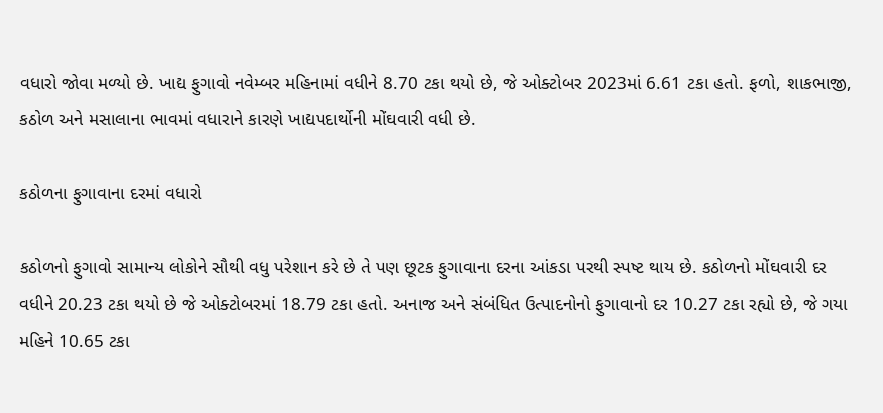વધારો જોવા મળ્યો છે. ખાદ્ય ફુગાવો નવેમ્બર મહિનામાં વધીને 8.70 ટકા થયો છે, જે ઓક્ટોબર 2023માં 6.61 ટકા હતો. ફળો, શાકભાજી, કઠોળ અને મસાલાના ભાવમાં વધારાને કારણે ખાદ્યપદાર્થોની મોંઘવારી વધી છે.

કઠોળના ફુગાવાના દરમાં વધારો

કઠોળનો ફુગાવો સામાન્ય લોકોને સૌથી વધુ પરેશાન કરે છે તે પણ છૂટક ફુગાવાના દરના આંકડા પરથી સ્પષ્ટ થાય છે. કઠોળનો મોંઘવારી દર વધીને 20.23 ટકા થયો છે જે ઓક્ટોબરમાં 18.79 ટકા હતો. અનાજ અને સંબંધિત ઉત્પાદનોનો ફુગાવાનો દર 10.27 ટકા રહ્યો છે, જે ગયા મહિને 10.65 ટકા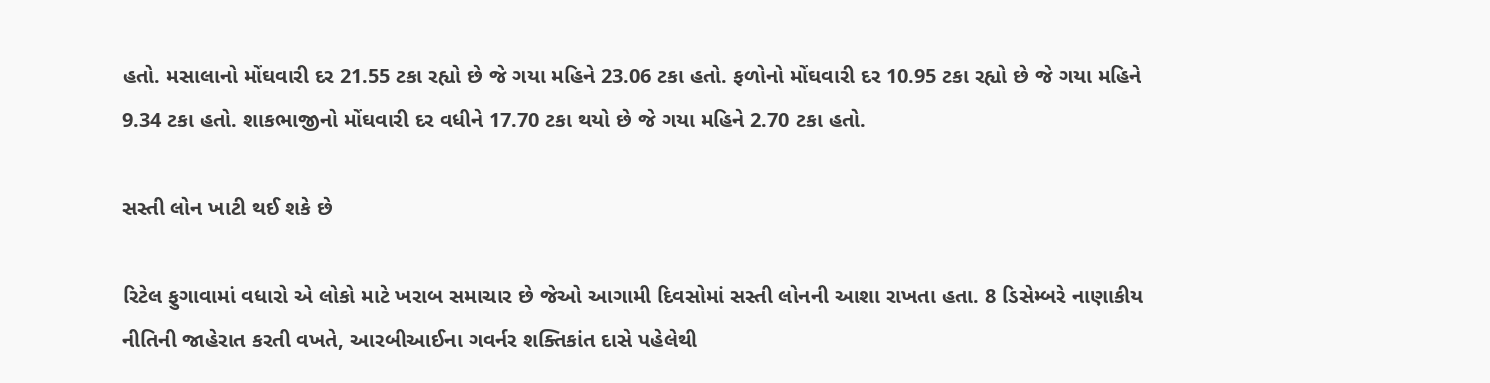હતો. મસાલાનો મોંઘવારી દર 21.55 ટકા રહ્યો છે જે ગયા મહિને 23.06 ટકા હતો. ફળોનો મોંઘવારી દર 10.95 ટકા રહ્યો છે જે ગયા મહિને 9.34 ટકા હતો. શાકભાજીનો મોંઘવારી દર વધીને 17.70 ટકા થયો છે જે ગયા મહિને 2.70 ટકા હતો.

સસ્તી લોન ખાટી થઈ શકે છે

રિટેલ ફુગાવામાં વધારો એ લોકો માટે ખરાબ સમાચાર છે જેઓ આગામી દિવસોમાં સસ્તી લોનની આશા રાખતા હતા. 8 ડિસેમ્બરે નાણાકીય નીતિની જાહેરાત કરતી વખતે, આરબીઆઈના ગવર્નર શક્તિકાંત દાસે પહેલેથી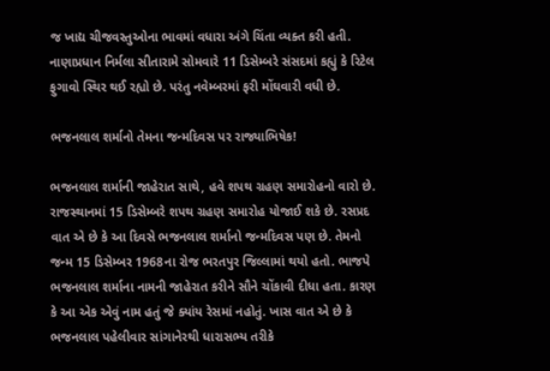જ ખાદ્ય ચીજવસ્તુઓના ભાવમાં વધારા અંગે ચિંતા વ્યક્ત કરી હતી. નાણાપ્રધાન નિર્મલા સીતારામે સોમવારે 11 ડિસેમ્બરે સંસદમાં કહ્યું કે રિટેલ ફુગાવો સ્થિર થઈ રહ્યો છે. પરંતુ નવેમ્બરમાં ફરી મોંઘવારી વધી છે.

ભજનલાલ શર્માનો તેમના જન્મદિવસ પર રાજ્યાભિષેક!

ભજનલાલ શર્માની જાહેરાત સાથે, હવે શપથ ગ્રહણ સમારોહનો વારો છે. રાજસ્થાનમાં 15 ડિસેમ્બરે શપથ ગ્રહણ સમારોહ યોજાઈ શકે છે. રસપ્રદ વાત એ છે કે આ દિવસે ભજનલાલ શર્માનો જન્મદિવસ પણ છે. તેમનો જન્મ 15 ડિસેમ્બર 1968ના રોજ ભરતપુર જિલ્લામાં થયો હતો. ભાજપે ભજનલાલ શર્માના નામની જાહેરાત કરીને સૌને ચોંકાવી દીધા હતા. કારણ કે આ એક એવું નામ હતું જે ક્યાંય રેસમાં નહોતું. ખાસ વાત એ છે કે ભજનલાલ પહેલીવાર સાંગાનેરથી ધારાસભ્ય તરીકે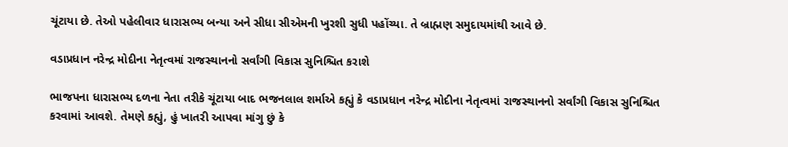ચૂંટાયા છે. તેઓ પહેલીવાર ધારાસભ્ય બન્યા અને સીધા સીએમની ખુરશી સુધી પહોંચ્યા. તે બ્રાહ્મણ સમુદાયમાંથી આવે છે.

વડાપ્રધાન નરેન્દ્ર મોદીના નેતૃત્વમાં રાજસ્થાનનો સર્વાંગી વિકાસ સુનિશ્ચિત કરાશે

ભાજપના ધારાસભ્ય દળના નેતા તરીકે ચૂંટાયા બાદ ભજનલાલ શર્માએ કહ્યું કે વડાપ્રધાન નરેન્દ્ર મોદીના નેતૃત્વમાં રાજસ્થાનનો સર્વાંગી વિકાસ સુનિશ્ચિત કરવામાં આવશે. તેમણે કહ્યું, હું ખાતરી આપવા માંગુ છું કે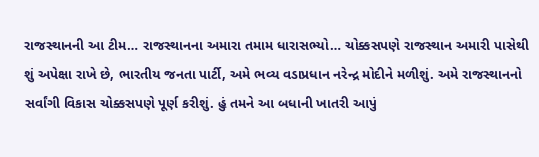રાજસ્થાનની આ ટીમ… રાજસ્થાનના અમારા તમામ ધારાસભ્યો… ચોક્કસપણે રાજસ્થાન અમારી પાસેથી શું અપેક્ષા રાખે છે, ભારતીય જનતા પાર્ટી, અમે ભવ્ય વડાપ્રધાન નરેન્દ્ર મોદીને મળીશું. અમે રાજસ્થાનનો સર્વાંગી વિકાસ ચોક્કસપણે પૂર્ણ કરીશું. હું તમને આ બધાની ખાતરી આપું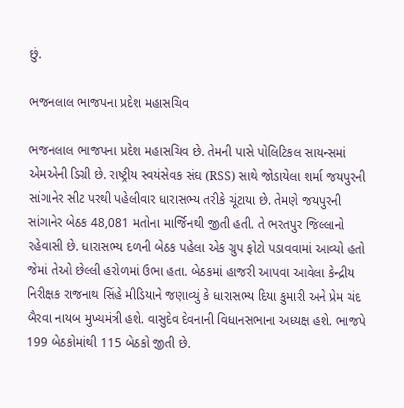છું.

ભજનલાલ ભાજપના પ્રદેશ મહાસચિવ

ભજનલાલ ભાજપના પ્રદેશ મહાસચિવ છે. તેમની પાસે પોલિટિકલ સાયન્સમાં એમએની ડિગ્રી છે. રાષ્ટ્રીય સ્વયંસેવક સંઘ (RSS) સાથે જોડાયેલા શર્મા જયપુરની સાંગાનેર સીટ પરથી પહેલીવાર ધારાસભ્ય તરીકે ચૂંટાયા છે. તેમણે જયપુરની સાંગાનેર બેઠક 48,081 મતોના માર્જિનથી જીતી હતી. તે ભરતપુર જિલ્લાનો રહેવાસી છે. ધારાસભ્ય દળની બેઠક પહેલા એક ગ્રુપ ફોટો પડાવવામાં આવ્યો હતો જેમાં તેઓ છેલ્લી હરોળમાં ઉભા હતા. બેઠકમાં હાજરી આપવા આવેલા કેન્દ્રીય નિરીક્ષક રાજનાથ સિંહે મીડિયાને જણાવ્યું કે ધારાસભ્ય દિયા કુમારી અને પ્રેમ ચંદ બૈરવા નાયબ મુખ્યમંત્રી હશે. વાસુદેવ દેવનાની વિધાનસભાના અધ્યક્ષ હશે. ભાજપે 199 બેઠકોમાંથી 115 બેઠકો જીતી છે.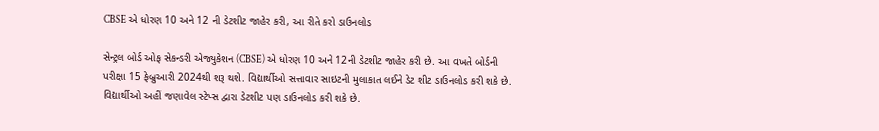CBSE એ ધોરણ 10 અને 12 ની ડેટશીટ જાહેર કરી, આ રીતે કરો ડાઉનલોડ

સેન્ટ્રલ બોર્ડ ઓફ સેકન્ડરી એજ્યુકેશન (CBSE) એ ધોરણ 10 અને 12ની ડેટશીટ જાહેર કરી છે. આ વખતે બોર્ડની પરીક્ષા 15 ફેબ્રુઆરી 2024થી શરૂ થશે. વિદ્યાર્થીઓ સત્તાવાર સાઇટની મુલાકાત લઈને ડેટ શીટ ડાઉનલોડ કરી શકે છે. વિદ્યાર્થીઓ અહીં જણાવેલ સ્ટેપ્સ દ્વારા ડેટશીટ પણ ડાઉનલોડ કરી શકે છે.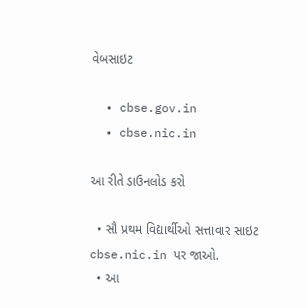વેબસાઇટ

  • cbse.gov.in
  • cbse.nic.in

આ રીતે ડાઉનલોડ કરો

  • સૌ પ્રથમ વિદ્યાર્થીઓ સત્તાવાર સાઇટ cbse.nic.in પર જાઓ.
  • આ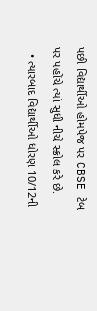પછી વિદ્યાર્થીઓ હોમપેજ પર CBSE ટેબ પર પહોંચે ત્યાં સુધી નીચે સ્ક્રોલ કરે છે.
  • ત્યારબાદ વિદ્યાર્થીઓ ધોરણ 10/12ની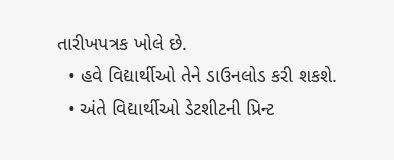તારીખપત્રક ખોલે છે.
  • હવે વિદ્યાર્થીઓ તેને ડાઉનલોડ કરી શકશે.
  • અંતે વિદ્યાર્થીઓ ડેટશીટની પ્રિન્ટ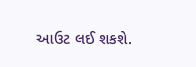આઉટ લઈ શકશે.